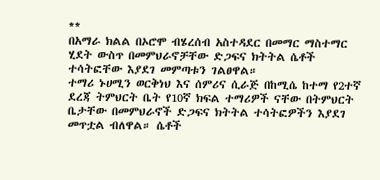**
በአማራ ክልል በኦሮሞ ብሄረሰብ አስተዳደር በመማር ማስተማር ሂደት ውስጥ በመምህራኖቻቸው ድጋፍና ክትትል ሴቶች ተሳትፎቸው እያደገ መምጣቱን ገልፀዋል።
ተማሪ ኑሀሚን ወርቅነህ እና ሰምሪና ሲራጅ በከሚሴ ከተማ የ2ተኛ ደረጃ ትምህርት ቤት የ10ኛ ክፍል ተማሪዎች ናቸው በትምህርት ቤታቸው በመምህራኖች ድጋፍና ክትትል ተሳትፎዎችን እያደገ መጥቷል ብለዋል። ሴቶች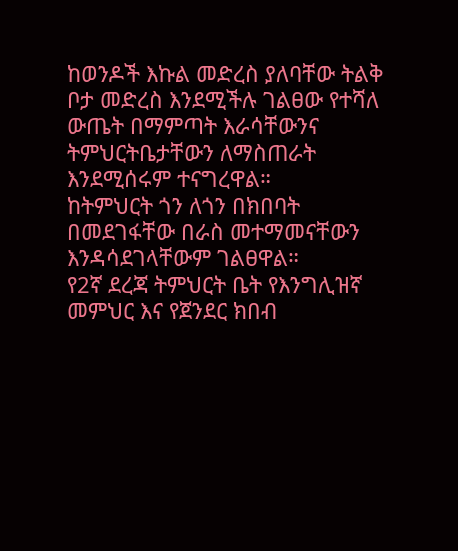ከወንዶች እኩል መድረስ ያለባቸው ትልቅ ቦታ መድረስ እንደሚችሉ ገልፀው የተሻለ ውጤት በማምጣት እራሳቸውንና ትምህርትቤታቸውን ለማስጠራት እንደሚሰሩም ተናግረዋል።
ከትምህርት ጎን ለጎን በክበባት በመደገፋቸው በራስ መተማመናቸውን እንዳሳደገላቸውም ገልፀዋል።
የ2ኛ ደረጃ ትምህርት ቤት የእንግሊዝኛ መምህር እና የጀንደር ክበብ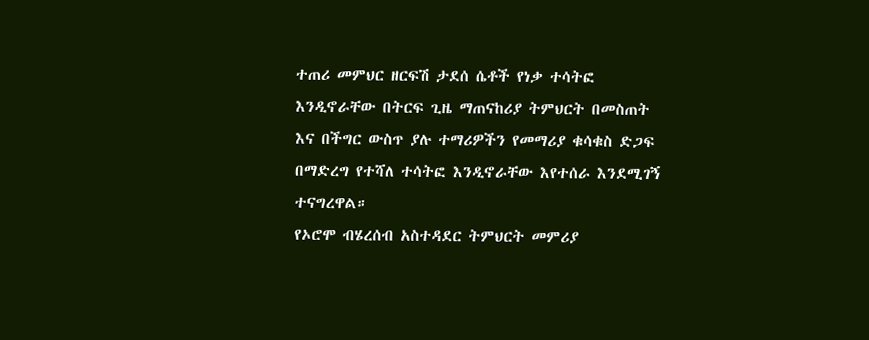ተጠሪ መምህር ዘርፍሽ ታደሰ ሴቶች የነቃ ተሳትፎ እንዲኖራቸው በትርፍ ጊዜ ማጠናከሪያ ትምህርት በመስጠት እና በችግር ውስጥ ያሉ ተማሪዎችን የመማሪያ ቁሳቁስ ድጋፍ በማድረግ የተሻለ ተሳትፎ እንዲኖራቸው እየተሰራ እንደሚገኝ ተናግረዋል።
የኦሮሞ ብሄረሰብ አስተዳደር ትምህርት መምሪያ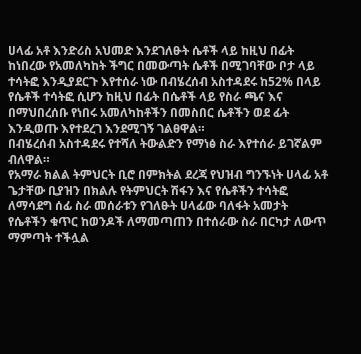ሀላፊ አቶ እንድሪስ አህመድ እንደገለፁት ሴቶች ላይ ከዚህ በፊት ከነበረው የአመለካከት ችግር በመውጣት ሴቶች በሚገባቸው ቦታ ላይ ተሳትፎ እንዲያደርጉ እየተሰራ ነው በብሄረሰብ አስተዳደሩ ከ52% በላይ የሴቶች ተሳትፎ ሲሆን ከዚህ በፊት በሴቶች ላይ የስራ ጫና እና በማህበረሰቡ የነበሩ አመለካከቶችን በመስበር ሴቶችን ወደ ፊት እንዲወጡ እየተደረገ እንደሚገኝ ገልፀዋል።
በብሄረሰብ አስተዳደሩ የተሻለ ትውልድን የማነፅ ስራ እየተሰራ ይገኛልም ብለዋል።
የአማራ ክልል ትምህርት ቢሮ በምክትል ደረጃ የህዝብ ግንኙነት ሀላፊ አቶ ጌታቸው ቢያዝን በክልሉ የትምህርት ሽፋን እና የሴቶችን ተሳትፎ ለማሳደግ ሰፊ ስራ መሰራቱን የገለፁት ሀላፊው ባለፋት አመታት የሴቶችን ቁጥር ከወንዶች ለማመጣጠን በተሰራው ስራ በርካታ ለውጥ ማምጣት ተችሏል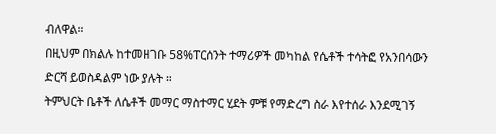ብለዋል።
በዚህም በክልሉ ከተመዘገቡ 58%ፐርሰንት ተማሪዎች መካከል የሴቶች ተሳትፎ የአንበሳውን ድርሻ ይወስዳልም ነው ያሉት ።
ትምህርት ቤቶች ለሴቶች መማር ማስተማር ሂደት ምቹ የማድረግ ስራ እየተሰራ እንደሚገኝ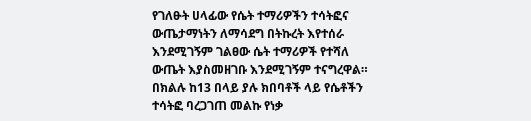የገለፁት ሀላፊው የሴት ተማሪዎችን ተሳትፎና ውጤታማነትን ለማሳደግ በትኩረት እየተሰራ እንደሚገኝም ገልፀው ሴት ተማሪዎች የተሻለ ውጤት እያስመዘገቡ እንደሚገኝም ተናግረዋል።
በክልሉ ከ13 በላይ ያሉ ክበባቶች ላይ የሴቶችን ተሳትፎ ባረጋገጠ መልኩ የነቃ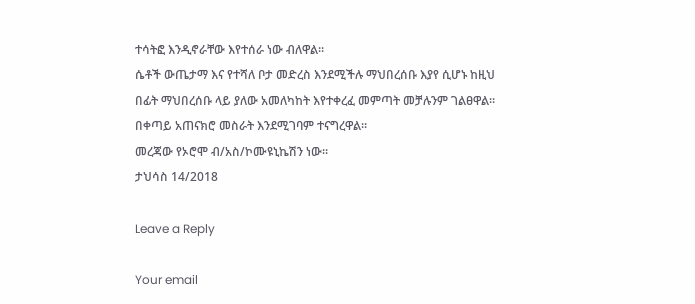ተሳትፎ እንዲኖራቸው እየተሰራ ነው ብለዋል።
ሴቶች ውጤታማ እና የተሻለ ቦታ መድረስ እንደሚችሉ ማህበረሰቡ እያየ ሲሆኑ ከዚህ በፊት ማህበረሰቡ ላይ ያለው አመለካከት እየተቀረፈ መምጣት መቻሉንም ገልፀዋል።
በቀጣይ አጠናክሮ መስራት እንደሚገባም ተናግረዋል።
መረጃው የኦሮሞ ብ/አስ/ኮሙዩኒኬሽን ነው።
ታህሳስ 14/2018

Leave a Reply

Your email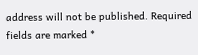address will not be published. Required fields are marked *